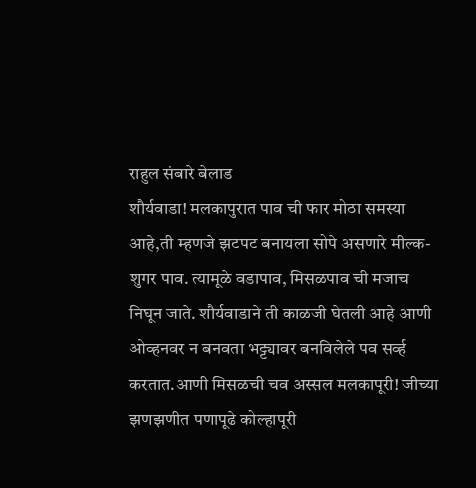राहुल संबारे बेलाड
शौर्यवाडा! मलकापुरात पाव ची फार मोठा समस्या आहे,ती म्हणजे झटपट बनायला सोपे असणारे मील्क-शुगर पाव. त्यामूळे वडापाव, मिसळपाव ची मजाच निघून जाते. शौर्यवाडाने ती काळजी घेतली आहे आणी ओव्हनवर न बनवता भट्ट्यावर बनविलेले पव सर्व्ह करतात.आणी मिसळची चव अस्सल मलकापूरी! जीच्या झणझणीत पणापूढे कोल्हापूरी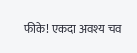फीके! एकदा अवश्य चव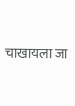चाखायला जा